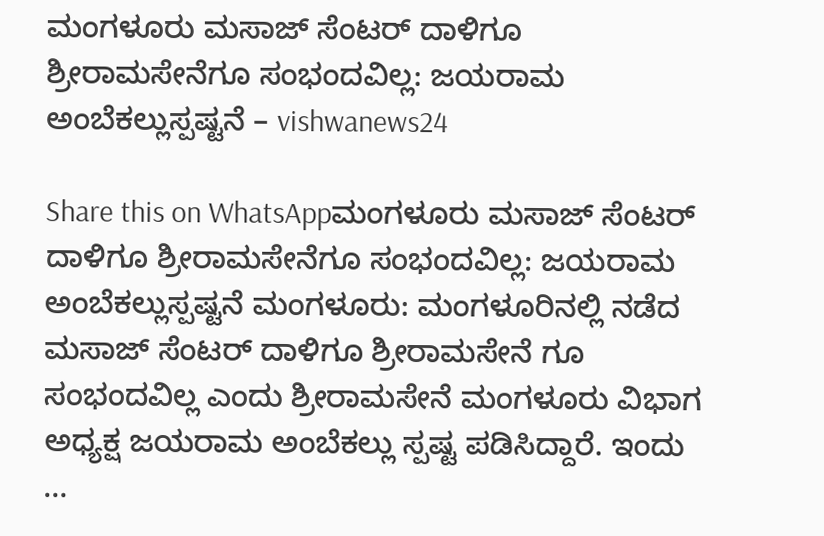ಮಂಗಳೂರು ಮಸಾಜ್ ಸೆಂಟರ್ ದಾಳಿಗೂ ಶ್ರೀರಾಮಸೇನೆಗೂ ಸಂಭಂದವಿಲ್ಲ: ಜಯರಾಮ ಅಂಬೆಕಲ್ಲುಸ್ಪಷ್ಟನೆ – vishwanews24

Share this on WhatsAppಮಂಗಳೂರು ಮಸಾಜ್ ಸೆಂಟರ್ ದಾಳಿಗೂ ಶ್ರೀರಾಮಸೇನೆಗೂ ಸಂಭಂದವಿಲ್ಲ: ಜಯರಾಮ ಅಂಬೆಕಲ್ಲುಸ್ಪಷ್ಟನೆ ಮಂಗಳೂರು: ಮಂಗಳೂರಿನಲ್ಲಿ ನಡೆದ ಮಸಾಜ್ ಸೆಂಟರ್ ದಾಳಿಗೂ ಶ್ರೀರಾಮಸೇನೆ ಗೂ ಸಂಭಂದವಿಲ್ಲ ಎಂದು ಶ್ರೀರಾಮಸೇನೆ ಮಂಗಳೂರು ವಿಭಾಗ ಅಧ್ಯಕ್ಷ ಜಯರಾಮ ಅಂಬೆಕಲ್ಲು ಸ್ಪಷ್ಟ ಪಡಿಸಿದ್ದಾರೆ. ಇಂದು …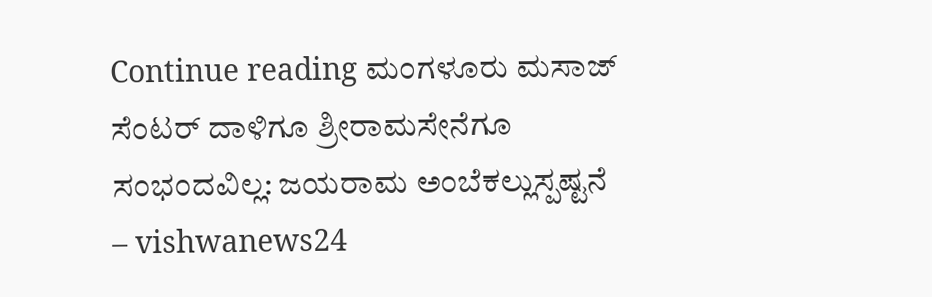Continue reading ಮಂಗಳೂರು ಮಸಾಜ್ ಸೆಂಟರ್ ದಾಳಿಗೂ ಶ್ರೀರಾಮಸೇನೆಗೂ ಸಂಭಂದವಿಲ್ಲ: ಜಯರಾಮ ಅಂಬೆಕಲ್ಲುಸ್ಪಷ್ಟನೆ – vishwanews24